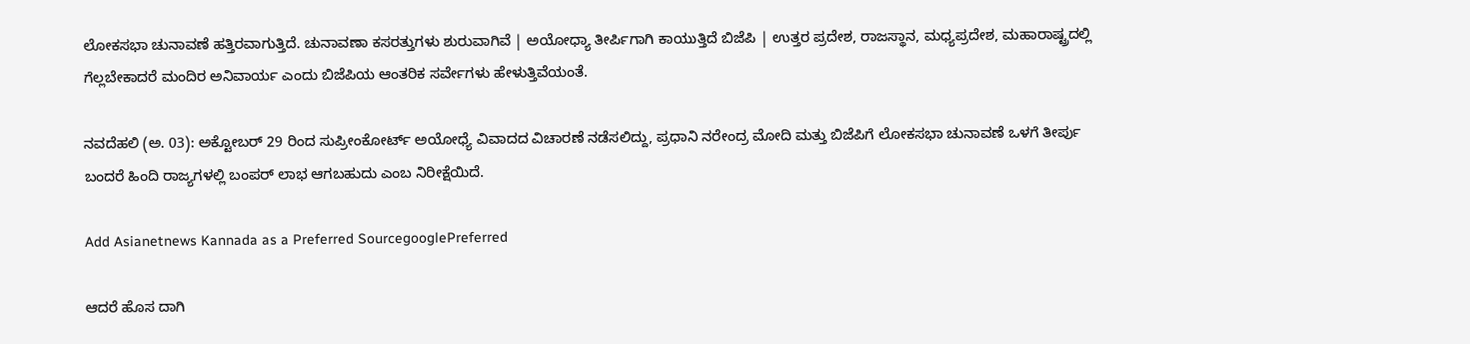ಲೋಕಸಭಾ ಚುನಾವಣೆ ಹತ್ತಿರವಾಗುತ್ತಿದೆ. ಚುನಾವಣಾ ಕಸರತ್ತುಗಳು ಶುರುವಾಗಿವೆ | ಅಯೋಧ್ಯಾ ತೀರ್ಪಿಗಾಗಿ ಕಾಯುತ್ತಿದೆ ಬಿಜೆಪಿ | ಉತ್ತರ ಪ್ರದೇಶ, ರಾಜಸ್ಥಾನ, ಮಧ್ಯಪ್ರದೇಶ, ಮಹಾರಾಷ್ಟ್ರದಲ್ಲಿ ಗೆಲ್ಲಬೇಕಾದರೆ ಮಂದಿರ ಅನಿವಾರ್ಯ ಎಂದು ಬಿಜೆಪಿಯ ಆಂತರಿಕ ಸರ್ವೇಗಳು ಹೇಳುತ್ತಿವೆಯಂತೆ.

ನವದೆಹಲಿ (ಅ. 03): ಅಕ್ಟೋಬರ್ 29 ರಿಂದ ಸುಪ್ರೀಂಕೋರ್ಟ್ ಅಯೋಧ್ಯೆ ವಿವಾದದ ವಿಚಾರಣೆ ನಡೆಸಲಿದ್ದು, ಪ್ರಧಾನಿ ನರೇಂದ್ರ ಮೋದಿ ಮತ್ತು ಬಿಜೆಪಿಗೆ ಲೋಕಸಭಾ ಚುನಾವಣೆ ಒಳಗೆ ತೀರ್ಪು ಬಂದರೆ ಹಿಂದಿ ರಾಜ್ಯಗಳಲ್ಲಿ ಬಂಪರ್ ಲಾಭ ಆಗಬಹುದು ಎಂಬ ನಿರೀಕ್ಷೆಯಿದೆ.

Add Asianetnews Kannada as a Preferred SourcegooglePreferred

ಆದರೆ ಹೊಸ ದಾಗಿ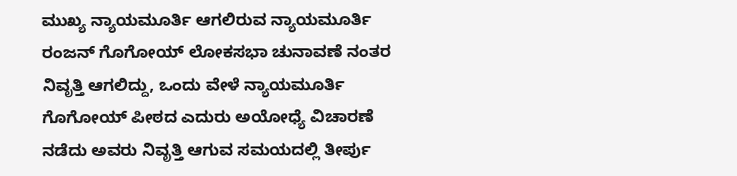ಮುಖ್ಯ ನ್ಯಾಯಮೂರ್ತಿ ಆಗಲಿರುವ ನ್ಯಾಯಮೂರ್ತಿ ರಂಜನ್ ಗೊಗೋಯ್ ಲೋಕಸಭಾ ಚುನಾವಣೆ ನಂತರ ನಿವೃತ್ತಿ ಆಗಲಿದ್ದು, ಒಂದು ವೇಳೆ ನ್ಯಾಯಮೂರ್ತಿ ಗೊಗೋಯ್ ಪೀಠದ ಎದುರು ಅಯೋಧ್ಯೆ ವಿಚಾರಣೆ ನಡೆದು ಅವರು ನಿವೃತ್ತಿ ಆಗುವ ಸಮಯದಲ್ಲಿ ತೀರ್ಪು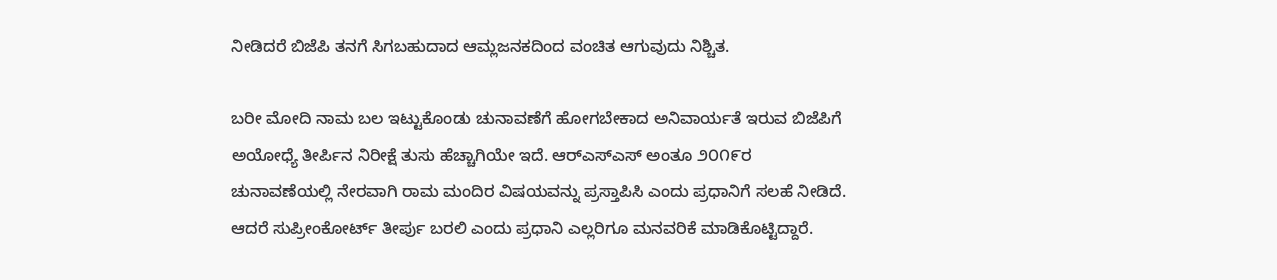ನೀಡಿದರೆ ಬಿಜೆಪಿ ತನಗೆ ಸಿಗಬಹುದಾದ ಆಮ್ಲಜನಕದಿಂದ ವಂಚಿತ ಆಗುವುದು ನಿಶ್ಚಿತ.

ಬರೀ ಮೋದಿ ನಾಮ ಬಲ ಇಟ್ಟುಕೊಂಡು ಚುನಾವಣೆಗೆ ಹೋಗಬೇಕಾದ ಅನಿವಾರ್ಯತೆ ಇರುವ ಬಿಜೆಪಿಗೆ ಅಯೋಧ್ಯೆ ತೀರ್ಪಿನ ನಿರೀಕ್ಷೆ ತುಸು ಹೆಚ್ಚಾಗಿಯೇ ಇದೆ. ಆರ್‌ಎಸ್‌ಎಸ್ ಅಂತೂ ೨೦೧೯ರ ಚುನಾವಣೆಯಲ್ಲಿ ನೇರವಾಗಿ ರಾಮ ಮಂದಿರ ವಿಷಯವನ್ನು ಪ್ರಸ್ತಾಪಿಸಿ ಎಂದು ಪ್ರಧಾನಿಗೆ ಸಲಹೆ ನೀಡಿದೆ. ಆದರೆ ಸುಪ್ರೀಂಕೋರ್ಟ್ ತೀರ್ಪು ಬರಲಿ ಎಂದು ಪ್ರಧಾನಿ ಎಲ್ಲರಿಗೂ ಮನವರಿಕೆ ಮಾಡಿಕೊಟ್ಟಿದ್ದಾರೆ.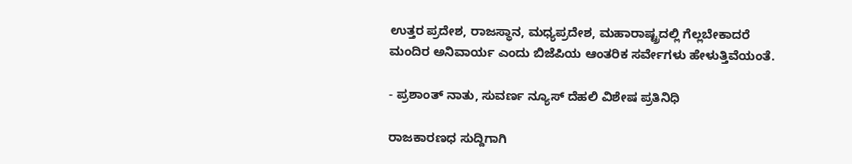ಉತ್ತರ ಪ್ರದೇಶ, ರಾಜಸ್ಥಾನ, ಮಧ್ಯಪ್ರದೇಶ, ಮಹಾರಾಷ್ಟ್ರದಲ್ಲಿ ಗೆಲ್ಲಬೇಕಾದರೆ ಮಂದಿರ ಅನಿವಾರ್ಯ ಎಂದು ಬಿಜೆಪಿಯ ಆಂತರಿಕ ಸರ್ವೇಗಳು ಹೇಳುತ್ತಿವೆಯಂತೆ.

- ಪ್ರಶಾಂತ್ ನಾತು, ಸುವರ್ಣ ನ್ಯೂಸ್ ದೆಹಲಿ ವಿಶೇಷ ಪ್ರತಿನಿಧಿ

ರಾಜಕಾರಣಧ ಸುದ್ದಿಗಾಗಿ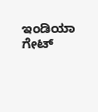ಇಂಡಿಯಾ ಗೇಟ್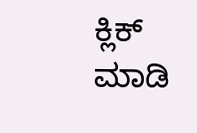ಕ್ಲಿಕ್ ಮಾಡಿ